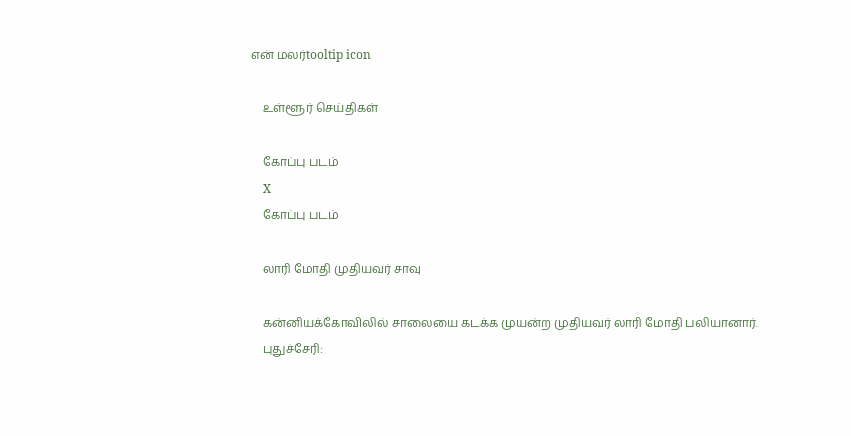என் மலர்tooltip icon

    உள்ளூர் செய்திகள்

    கோப்பு படம்
    X
    கோப்பு படம்

    லாரி மோதி முதியவர் சாவு

    கன்னியக்கோவிலில் சாலையை கடக்க முயன்ற முதியவர் லாரி மோதி பலியானார்.
    புதுச்சேரி: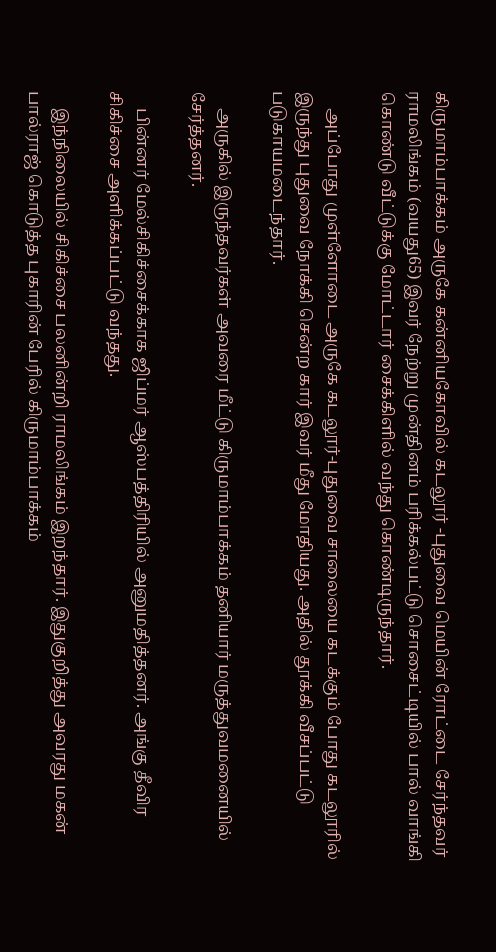கிருமாம்பாக்கம் அருகே கன்னியகோவில் கடலூர் -புதுவை மெயின் ரோட்டை சேர்ந்தவர் ராமலிங்கம் (வயது65) இவர் நேற்று முன்தினம் பரிக்கல்பட்டு சொசைட்டியில் பால் வாங்கி கொண்டு வீட்டுக்கு மோட்டார் சைக்கிளில் வந்து கொண்டிருந்தார்.

    அப்போது முள்ளோடை அருகே கடலூர்-புதுவை சாலையை கடக்கும் போது கடலூரில் இருந்து புதுவை நோக்கி சென்ற கார் இவர் மீது மோதியது. அதில் தூக்கி வீசப்பட்டு படுகாயமடைந்தார்.

    அருகில் இருந்தவர்கள் அவரை மீட்டு கிருமாம்பாக்கம் தனியார் மருத்துவமனையில் சேர்த்தனர்.

    பின்னர் மேல்சிகிச்சைக்காக ஜிப்மர் ஆஸ்பத்திரியில் அனுமதித்தனர். அங்கு தீவிர சிகிச்சை அளிக்கப்பட்டு வந்தது.

    இந்நிலையில் சிகிச்சை பலனின்றி ராமலிங்கம் இறந்தார். இதுகுறித்து அவரது மகன் பால்ராஜ் கொடுத்த புகாரின் பேரில் கிருமாம்பாக்கம்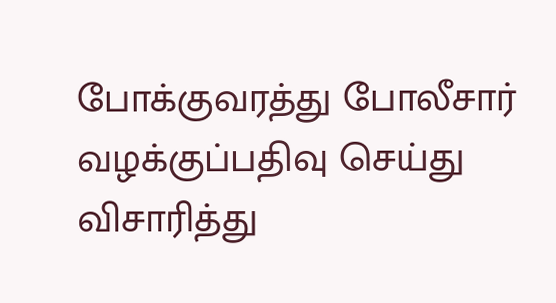போக்குவரத்து போலீசார் வழக்குப்பதிவு செய்து விசாரித்து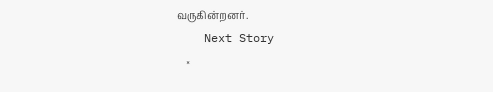வருகின்றனர்.
    Next Story
    ×